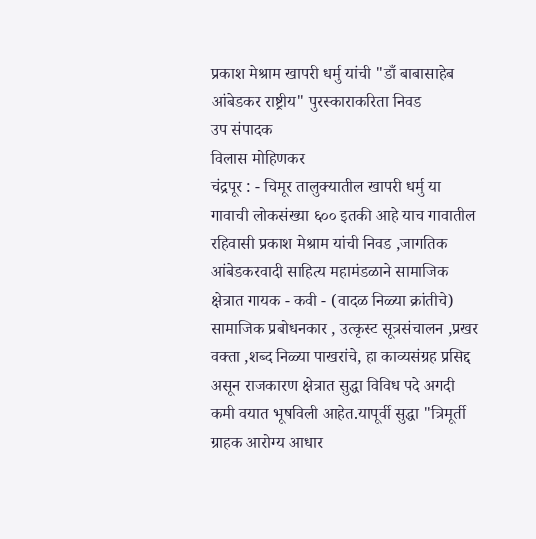प्रकाश मेश्राम खापरी धर्मु यांची "डाँ बाबासाहेब आंबेडकर राष्ट्रीय" पुरस्काराकरिता निवड
उप संपादक
विलास मोहिणकर
चंद्रपूर : - चिमूर तालुक्यातील खापरी धर्मु या गावाची लोकसंख्या ६०० इतकी आहे याच गावातील रहिवासी प्रकाश मेश्राम यांची निवड ,जागतिक आंबेडकरवादी साहित्य महामंडळाने सामाजिक क्षेत्रात गायक - कवी - (वादळ निळ्या क्रांतीचे) सामाजिक प्रबोधनकार , उत्कृस्ट सूत्रसंचालन ,प्रखर वक्ता ,शब्द निळ्या पाखरांचे, हा काव्यसंग्रह प्रसिद्द असून राजकारण क्षेत्रात सुद्धा विविध पदे अगदी कमी वयात भूषविली आहेत.यापूर्वी सुद्धा "त्रिमूर्ती ग्राहक आरोग्य आधार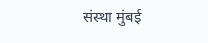संस्था मुंबई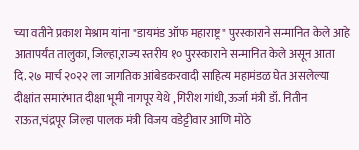च्या वतीने प्रकाश मेश्राम यांना "डायमंड ऑफ महाराष्ट्र" पुरस्काराने सन्मानित केले आहे आतापर्यंत तालुका, जिल्हा,राज्य स्तरीय १० पुरस्काराने सन्मानित केले असून आता दि. २७ मार्च २०२२ ला जागतिक आंबेडकरवादी साहित्य महामंडळ घेत असलेल्या दीक्षांत समारंभात दीक्षा भूमी नागपूर येथे ,गिरीश गांधी,ऊर्जा मंत्री डॉ. नितीन राऊत,चंद्रपूर जिल्हा पालक मंत्री विजय वडेट्टीवार आणि मोठे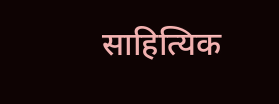साहित्यिक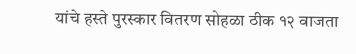यांचे हस्ते पुरस्कार वितरण सोहळा ठीक १२ वाजता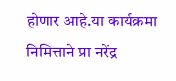होणार आहे.या कार्यक्रमा निमित्ताने प्रा नरेंद्र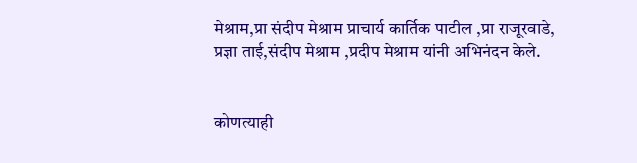मेश्राम,प्रा संदीप मेश्राम प्राचार्य कार्तिक पाटील ,प्रा राजूरवाडे, प्रज्ञा ताई,संदीप मेश्राम ,प्रदीप मेश्राम यांनी अभिनंदन केले.


कोणत्याही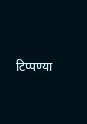टिप्पण्या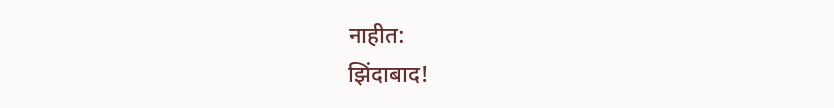नाहीत:
झिंदाबाद!